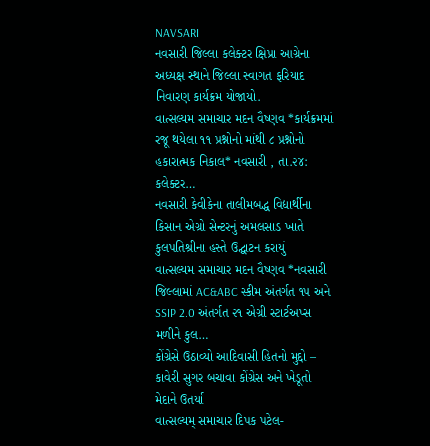NAVSARI
નવસારી જિલ્લા કલેક્ટર ક્ષિપ્રા આગ્રેના અધ્યક્ષ સ્થાને જિલ્લા સ્વાગત ફરિયાદ નિવારણ કાર્યક્રમ યોજાયો.
વાત્સલ્યમ સમાચાર મદન વૈષ્ણવ *કાર્યક્રમમાં રજૂ થયેલા ૧૧ પ્રશ્નોનો માંથી ૮ પ્રશ્નોનો હકારાત્મક નિકાલ* નવસારી , તા.૨૪: કલેક્ટર…
નવસારી કેવીકેના તાલીમબદ્ધ વિદ્યાર્થીના કિસાન એગ્રો સેન્ટરનું અમલસાડ ખાતે કુલપતિશ્રીના હસ્તે ઉદ્ઘાટન કરાયું
વાત્સલ્યમ સમાચાર મદન વૈષ્ણવ *નવસારી જિલ્લામાં AC&ABC સ્કીમ અંતર્ગત ૧૫ અને SSIP 2.0 અંતર્ગત ૨૧ એગ્રી સ્ટાર્ટઅપ્સ મળીને કુલ…
કોંગ્રેસે ઉઠાવ્યો આદિવાસી હિતનો મુદ્દો – કાવેરી સુગર બચાવા કોંગ્રેસ અને ખેડૂતો મેદાને ઉતર્યા
વાત્સલ્યમ્ સમાચાર દિપક પટેલ-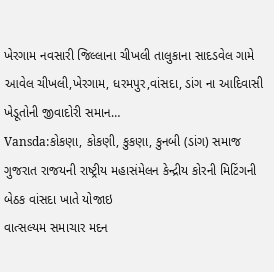ખેરગામ નવસારી જિલ્લાના ચીખલી તાલુકાના સાદડવેલ ગામે આવેલ ચીખલી,ખેરગામ, ધરમપુર,વાંસદા, ડાંગ ના આદિવાસી ખેડૂતોની જીવાદોરી સમાન…
Vansda:કોકણા, કોકણી, કુકણા, કુનબી (ડાંગ) સમાજ ગુજરાત રાજયની રાષ્ટ્રીય મહાસંમેલન કેન્દ્રીય કોરની મિટિંગની બેઠક વાંસદા ખાતે યોજાઇ
વાત્સલ્યમ સમાચાર મદન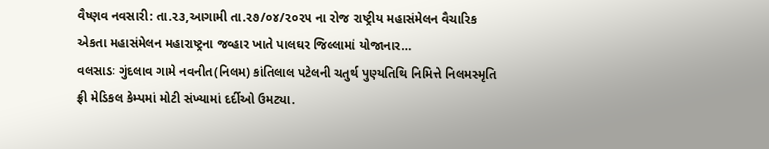વૈષ્ણવ નવસારી: તા.૨૩,આગામી તા.૨૭/૦૪/૨૦૨૫ ના રોજ રાષ્ટ્રીય મહાસંમેલન વૈચારિક એકતા મહાસંમેલન મહારાષ્ટ્રના જવ્હાર ખાતે પાલઘર જિલ્લામાં યોજાનાર…
વલસાડઃ ગુંદલાવ ગામે નવનીત(નિલમ) કાંતિલાલ પટેલની ચતુર્થ પુણ્યતિથિ નિમિત્તે નિલમસ્મૃતિ ફ્રી મેડિકલ કેમ્પમાં મોટી સંખ્યામાં દર્દીઓ ઉમટ્યા.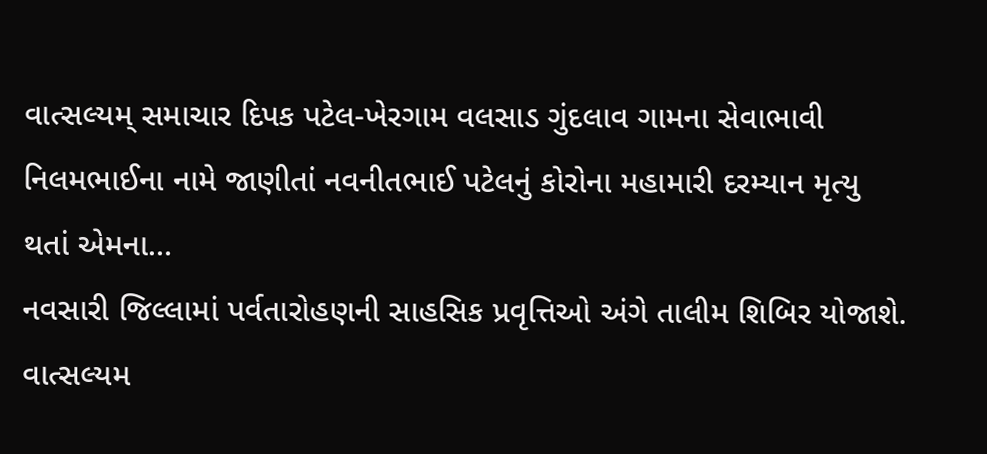વાત્સલ્યમ્ સમાચાર દિપક પટેલ-ખેરગામ વલસાડ ગુંદલાવ ગામના સેવાભાવી નિલમભાઈના નામે જાણીતાં નવનીતભાઈ પટેલનું કોરોના મહામારી દરમ્યાન મૃત્યુ થતાં એમના…
નવસારી જિલ્લામાં પર્વતારોહણની સાહસિક પ્રવૃત્તિઓ અંગે તાલીમ શિબિર યોજાશે.
વાત્સલ્યમ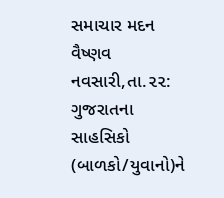સમાચાર મદન વૈષ્ણવ નવસારી,તા.૨૨: ગુજરાતના સાહસિકો (બાળકો/યુવાનો)ને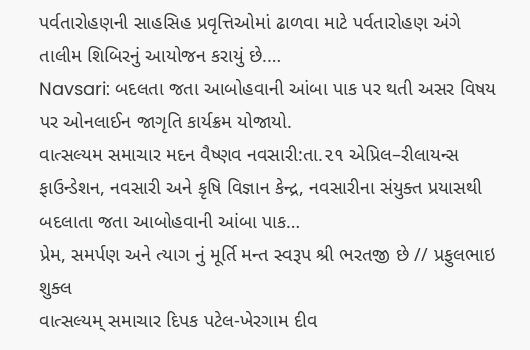પર્વતારોહણની સાહસિહ પ્રવૃત્તિઓમાં ઢાળવા માટે પર્વતારોહણ અંગે તાલીમ શિબિરનું આયોજન કરાયું છે.…
Navsari: બદલતા જતા આબોહવાની આંબા પાક પર થતી અસર વિષય પર ઓનલાઈન જાગૃતિ કાર્યક્રમ યોજાયો.
વાત્સલ્યમ સમાચાર મદન વૈષ્ણવ નવસારી:તા.૨૧ એપ્રિલ–રીલાયન્સ ફાઉન્ડેશન, નવસારી અને કૃષિ વિજ્ઞાન કેન્દ્ર, નવસારીના સંયુક્ત પ્રયાસથી બદલાતા જતા આબોહવાની આંબા પાક…
પ્રેમ, સમર્પણ અને ત્યાગ નું મૂર્તિ મન્ત સ્વરૂપ શ્રી ભરતજી છે // પ્રફુલભાઇ શુક્લ
વાત્સલ્યમ્ સમાચાર દિપક પટેલ-ખેરગામ દીવ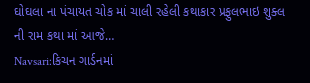ઘોઘલા ના પંચાયત ચોક માં ચાલી રહેલી કથાકાર પ્રફુલભાઇ શુક્લ ની રામ કથા માં આજે…
Navsari:કિચન ગાર્ડનમાં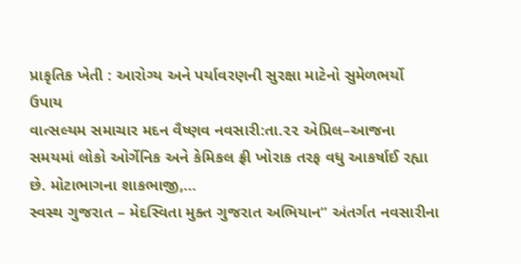પ્રાકૃતિક ખેતી : આરોગ્ય અને પર્યાવરણની સુરક્ષા માટેનો સુમેળભર્યો ઉપાય
વાત્સલ્યમ સમાચાર મદન વૈષ્ણવ નવસારી:તા.૨૨ એપ્રિલ–આજના સમયમાં લોકો ઓર્ગેનિક અને કેમિકલ ફ્રી ખોરાક તરફ વધુ આકર્ષાઈ રહ્યા છે. મોટાભાગના શાકભાજી,…
સ્વસ્થ ગુજરાત – મેદસ્વિતા મુક્ત ગુજરાત અભિયાન” અંતર્ગત નવસારીના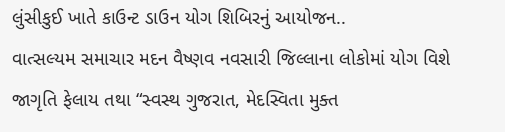લુંસીકુઈ ખાતે કાઉન્ટ ડાઉન યોગ શિબિરનું આયોજન..
વાત્સલ્યમ સમાચાર મદન વૈષ્ણવ નવસારી જિલ્લાના લોકોમાં યોગ વિશે જાગૃતિ ફેલાય તથા “સ્વસ્થ ગુજરાત, મેદસ્વિતા મુક્ત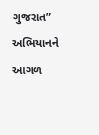ગુજરાત” અભિયાનને આગળ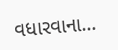વધારવાના…